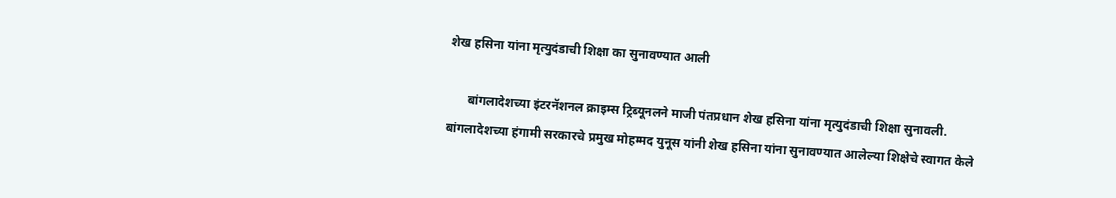शेख हसिना यांना मृत्युदंडाची शिक्षा का सुनावण्यात आली

      बांगलादेशच्या इंटरनॅशनल क्राइम्स ट्रिब्यूनलने माजी पंतप्रधान शेख हसिना यांना मृत्युदंडाची शिक्षा सुनावली. बांगलादेशच्या हंगामी सरकारचे प्रमुख मोहम्मद युनूस यांनी शेख हसिना यांना सुनावण्यात आलेल्या शिक्षेचे स्वागत केले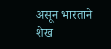असून भारताने शेख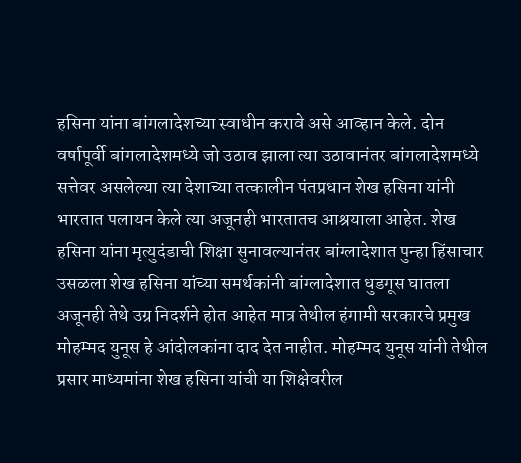हसिना यांना बांगलादेशच्या स्वाधीन करावे असे आव्हान केले. दोन वर्षापूर्वी बांगलादेशमध्ये जो उठाव झाला त्या उठावानंतर बांगलादेशमध्ये सत्तेवर असलेल्या त्या देशाच्या तत्कालीन पंतप्रधान शेख हसिना यांनी भारतात पलायन केले त्या अजूनही भारतातच आश्रयाला आहेत. शेख हसिना यांना मृत्युदंडाची शिक्षा सुनावल्यानंतर बांग्लादेशात पुन्हा हिंसाचार उसळला शेख हसिना यांच्या समर्थकांनी बांग्लादेशात धुडगूस घातला अजूनही तेथे उग्र निदर्शने होत आहेत मात्र तेथील हंगामी सरकारचे प्रमुख मोहम्मद युनूस हे आंदोलकांना दाद देत नाहीत. मोहम्मद युनूस यांनी तेथील प्रसार माध्यमांना शेख हसिना यांची या शिक्षेवरील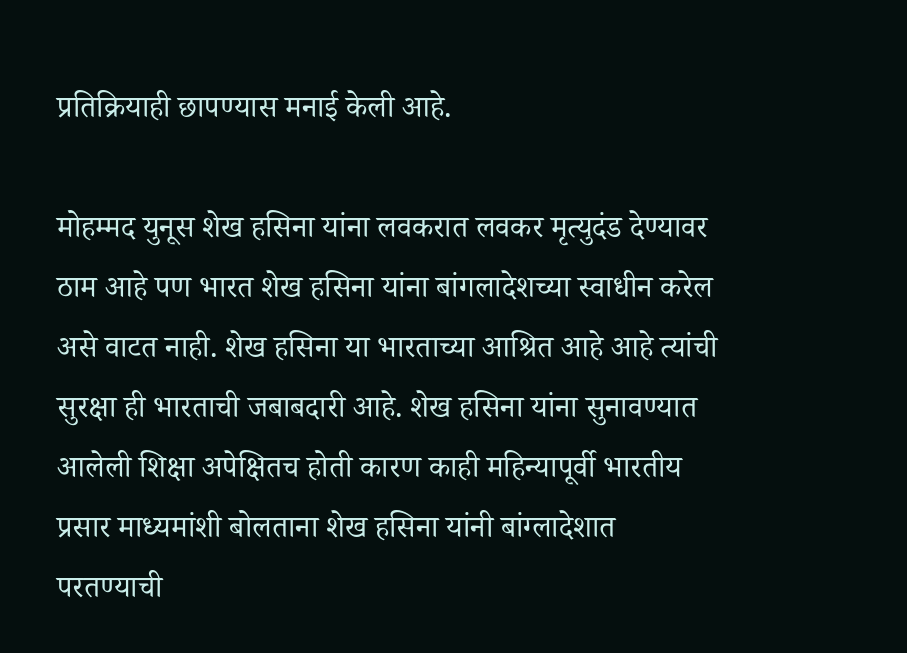प्रतिक्रियाही छापण्यास मनाई केली आहे.

मोहम्मद युनूस शेख हसिना यांना लवकरात लवकर मृत्युदंड देण्यावर ठाम आहे पण भारत शेख हसिना यांना बांगलादेशच्या स्वाधीन करेल असे वाटत नाही. शेख हसिना या भारताच्या आश्रित आहे आहे त्यांची सुरक्षा ही भारताची जबाबदारी आहे. शेख हसिना यांना सुनावण्यात आलेली शिक्षा अपेक्षितच होती कारण काही महिन्यापूर्वी भारतीय प्रसार माध्यमांशी बोलताना शेख हसिना यांनी बांग्लादेशात परतण्याची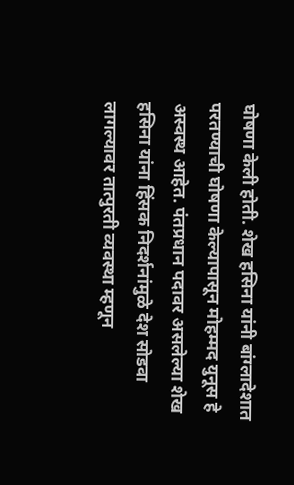घोषणा केली होती. शेख हसिना यांनी बांग्लादेशात परतण्याची घोषणा केल्यापासून मोहम्मद युनूस हे अस्वस्थ आहेत. पंतप्रधान पदावर असलेल्या शेख हसिना यांना हिंसक निदर्शनांमुळे देश सोडवा लागल्यावर तात्पुरती व्यवस्था म्हणून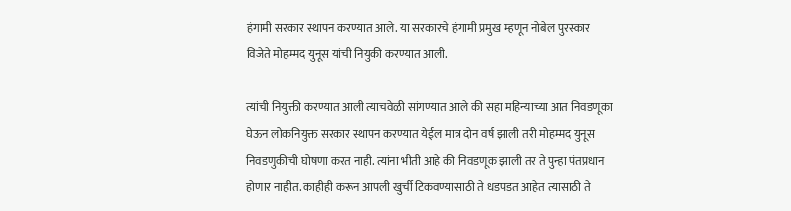हंगामी सरकार स्थापन करण्यात आले. या सरकारचे हंगामी प्रमुख म्हणून नोबेल पुरस्कार विजेते मोहम्मद युनूस यांची नियुकी करण्यात आली.

त्यांची नियुक्ती करण्यात आली त्याचवेळी सांगण्यात आले की सहा महिन्याच्या आत निवडणूका घेऊन लोकनियुक्त सरकार स्थापन करण्यात येईल मात्र दोन वर्ष झाली तरी मोहम्मद युनूस निवडणुकीची घोषणा करत नाही. त्यांना भीती आहे की निवडणूक झाली तर ते पुन्हा पंतप्रधान होणार नाहीत. काहीही करून आपली खुर्ची टिकवण्यासाठी ते धडपडत आहेत त्यासाठी ते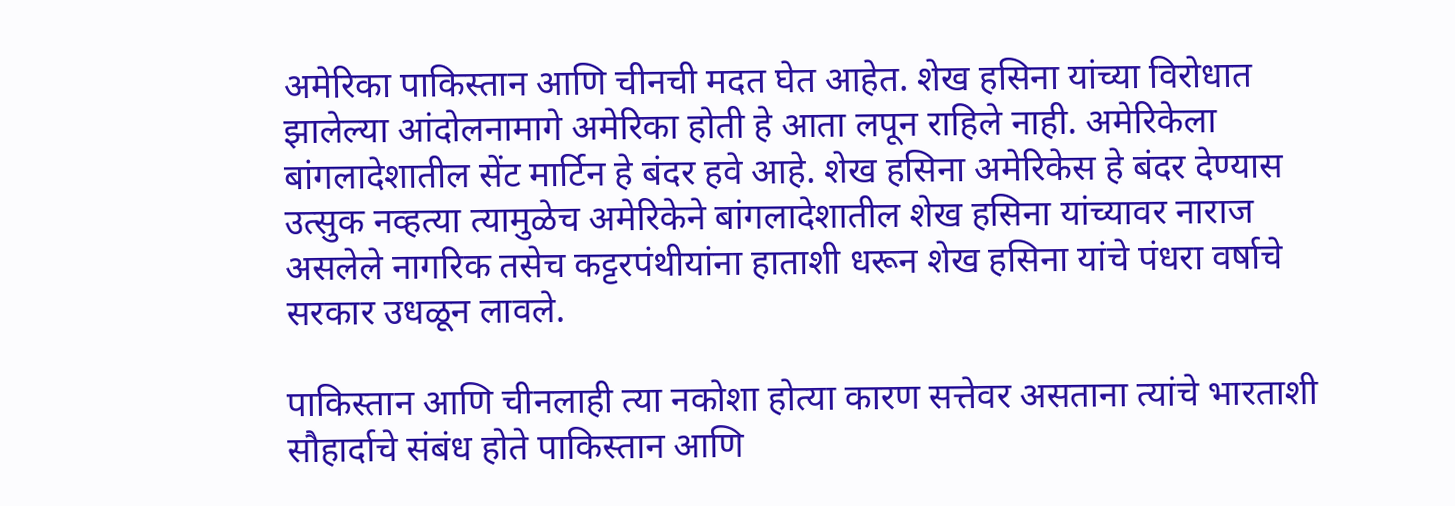अमेरिका पाकिस्तान आणि चीनची मदत घेत आहेत. शेख हसिना यांच्या विरोधात झालेल्या आंदोलनामागे अमेरिका होती हे आता लपून राहिले नाही. अमेरिकेला बांगलादेशातील सेंट मार्टिन हे बंदर हवे आहे. शेख हसिना अमेरिकेस हे बंदर देण्यास उत्सुक नव्हत्या त्यामुळेच अमेरिकेने बांगलादेशातील शेख हसिना यांच्यावर नाराज असलेले नागरिक तसेच कट्टरपंथीयांना हाताशी धरून शेख हसिना यांचे पंधरा वर्षाचे सरकार उधळून लावले.

पाकिस्तान आणि चीनलाही त्या नकोशा होत्या कारण सत्तेवर असताना त्यांचे भारताशी सौहार्दाचे संबंध होते पाकिस्तान आणि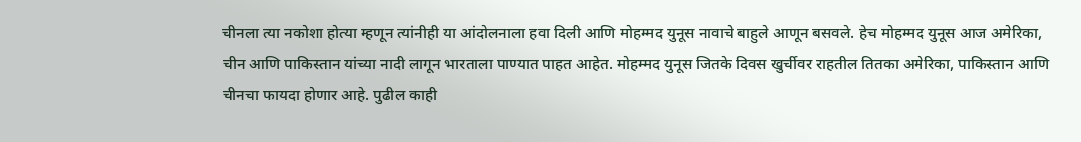चीनला त्या नकोशा होत्या म्हणून त्यांनीही या आंदोलनाला हवा दिली आणि मोहम्मद युनूस नावाचे बाहुले आणून बसवले. हेच मोहम्मद युनूस आज अमेरिका, चीन आणि पाकिस्तान यांच्या नादी लागून भारताला पाण्यात पाहत आहेत. मोहम्मद युनूस जितके दिवस खुर्चीवर राहतील तितका अमेरिका, पाकिस्तान आणि चीनचा फायदा होणार आहे. पुढील काही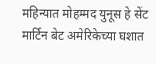महिन्यात मोहम्मद युनूस हे सेंट मार्टिन बेट अमेरिकेच्या घशात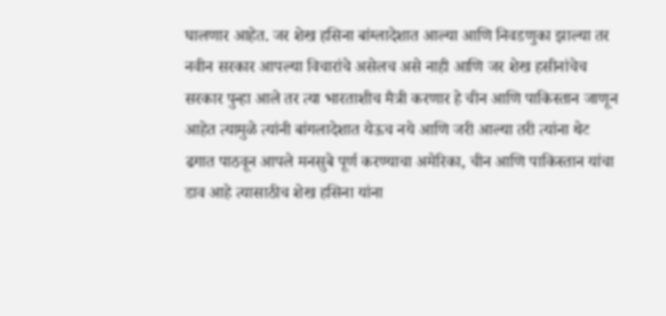घालणार आहेत. जर शेख हसिना बांग्लादेशात आल्या आणि निवडणुका झाल्या तर नवीन सरकार आपल्या विचारांचे असेलच असे नाही आणि जर शेख हसीनांचेच सरकार पुन्हा आले तर त्या भारताशीच मैत्री करणार हे चीन आणि पाकिस्तान जाणून आहेत त्यामुळे त्यांनी बांगलादेशात येऊच नये आणि जरी आल्या तरी त्यांना थेट ढगात पाठवून आपले मनसुबे पूर्ण करण्याचा अमेरिका, चीन आणि पाकिस्तान यांचा डाव आहे त्यासाठीच शेख हसिना यांना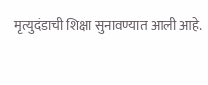मृत्युदंडाची शिक्षा सुनावण्यात आली आहे.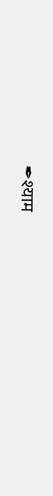✒श्याम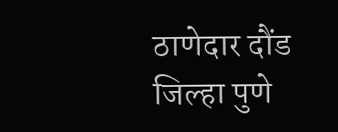ठाणेदार दौंड जिल्हा पुणे